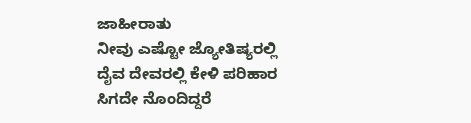ಜಾಹೀರಾತು
ನೀವು ಎಷ್ಟೋ ಜ್ಯೋತಿಷ್ಯರಲ್ಲಿ ದೈವ ದೇವರಲ್ಲಿ ಕೇಳಿ ಪರಿಹಾರ
ಸಿಗದೇ ನೊಂದಿದ್ದರೆ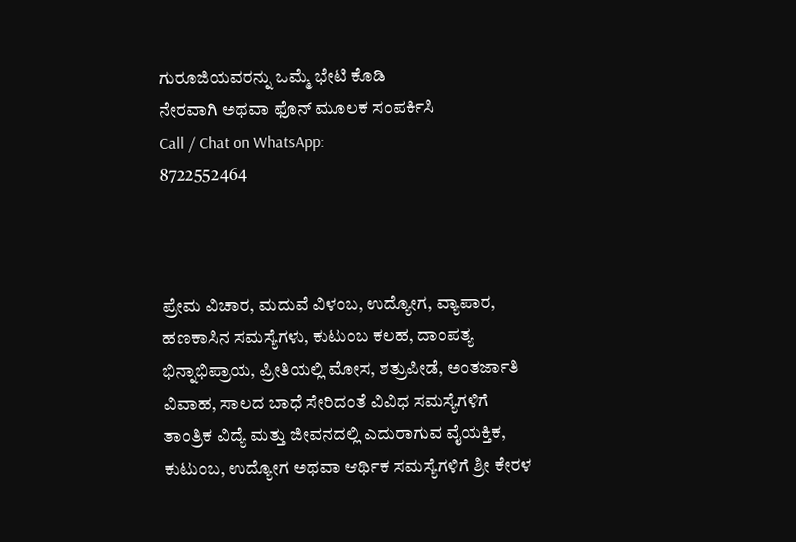ಗುರೂಜಿಯವರನ್ನು ಒಮ್ಮೆ ಭೇಟಿ ಕೊಡಿ
ನೇರವಾಗಿ ಅಥವಾ ಫೊನ್ ಮೂಲಕ ಸಂಪರ್ಕಿಸಿ
Call / Chat on WhatsApp:
8722552464



ಪ್ರೇಮ ವಿಚಾರ, ಮದುವೆ ವಿಳಂಬ, ಉದ್ಯೋಗ, ವ್ಯಾಪಾರ, ಹಣಕಾಸಿನ ಸಮಸ್ಯೆಗಳು, ಕುಟುಂಬ ಕಲಹ, ದಾಂಪತ್ಯ ಭಿನ್ನಾಭಿಪ್ರಾಯ, ಪ್ರೀತಿಯಲ್ಲಿ ಮೋಸ, ಶತ್ರುಪೀಡೆ, ಅಂತರ್ಜಾತಿ ವಿವಾಹ, ಸಾಲದ ಬಾಧೆ ಸೇರಿದಂತೆ ವಿವಿಧ ಸಮಸ್ಯೆಗಳಿಗೆ ತಾಂತ್ರಿಕ ವಿದ್ಯೆ ಮತ್ತು ಜೀವನದಲ್ಲಿ ಎದುರಾಗುವ ವೈಯಕ್ತಿಕ, ಕುಟುಂಬ, ಉದ್ಯೋಗ ಅಥವಾ ಆರ್ಥಿಕ ಸಮಸ್ಯೆಗಳಿಗೆ ಶ್ರೀ ಕೇರಳ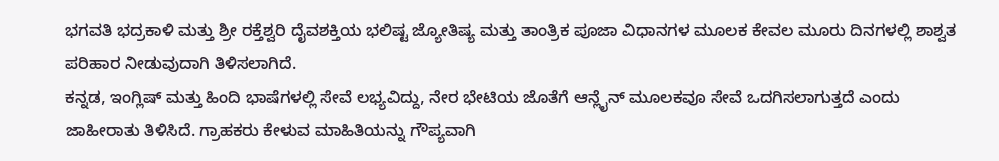ಭಗವತಿ ಭದ್ರಕಾಳಿ ಮತ್ತು ಶ್ರೀ ರಕ್ತೆಶ್ವರಿ ದೈವಶಕ್ತಿಯ ಭಲಿಷ್ಟ ಜ್ಯೋತಿಷ್ಯ ಮತ್ತು ತಾಂತ್ರಿಕ ಪೂಜಾ ವಿಧಾನಗಳ ಮೂಲಕ ಕೇವಲ ಮೂರು ದಿನಗಳಲ್ಲಿ ಶಾಶ್ವತ ಪರಿಹಾರ ನೀಡುವುದಾಗಿ ತಿಳಿಸಲಾಗಿದೆ.
ಕನ್ನಡ, ಇಂಗ್ಲಿಷ್ ಮತ್ತು ಹಿಂದಿ ಭಾಷೆಗಳಲ್ಲಿ ಸೇವೆ ಲಭ್ಯವಿದ್ದು, ನೇರ ಭೇಟಿಯ ಜೊತೆಗೆ ಆನ್ಲೈನ್ ಮೂಲಕವೂ ಸೇವೆ ಒದಗಿಸಲಾಗುತ್ತದೆ ಎಂದು ಜಾಹೀರಾತು ತಿಳಿಸಿದೆ. ಗ್ರಾಹಕರು ಕೇಳುವ ಮಾಹಿತಿಯನ್ನು ಗೌಪ್ಯವಾಗಿ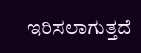ಇರಿಸಲಾಗುತ್ತದೆ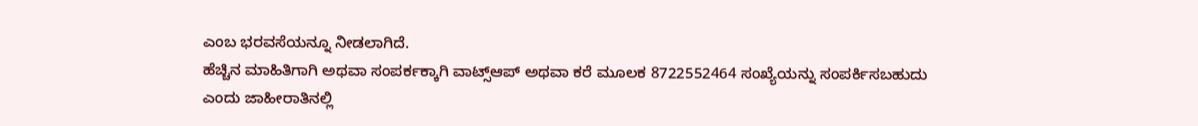ಎಂಬ ಭರವಸೆಯನ್ನೂ ನೀಡಲಾಗಿದೆ.
ಹೆಚ್ಚಿನ ಮಾಹಿತಿಗಾಗಿ ಅಥವಾ ಸಂಪರ್ಕಕ್ಕಾಗಿ ವಾಟ್ಸ್ಆಪ್ ಅಥವಾ ಕರೆ ಮೂಲಕ 8722552464 ಸಂಖ್ಯೆಯನ್ನು ಸಂಪರ್ಕಿಸಬಹುದು ಎಂದು ಜಾಹೀರಾತಿನಲ್ಲಿ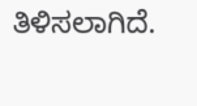ತಿಳಿಸಲಾಗಿದೆ.